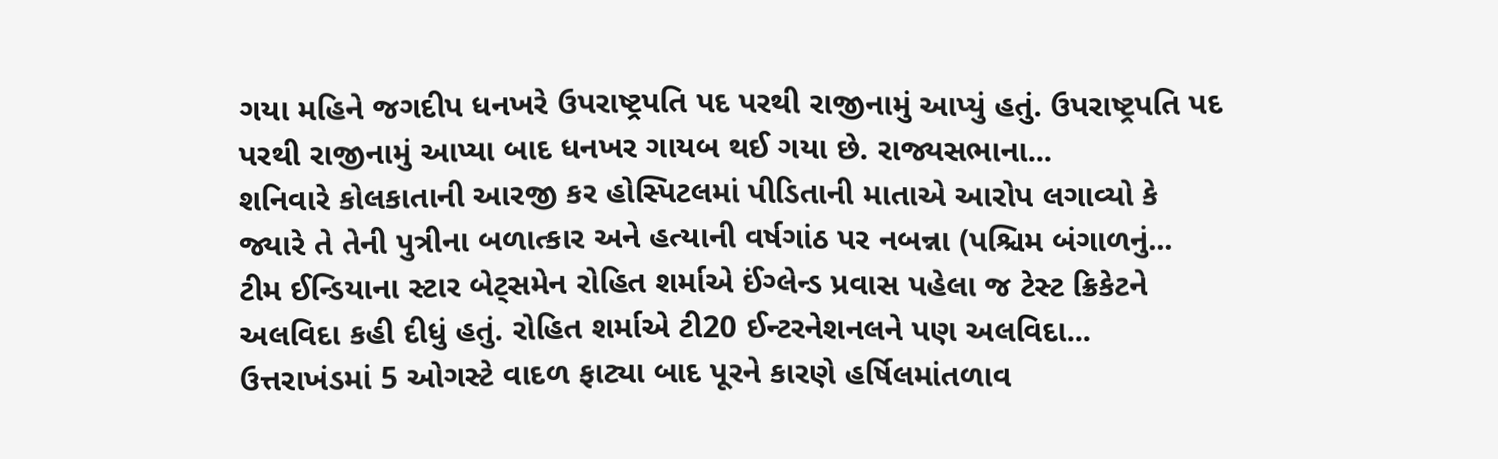ગયા મહિને જગદીપ ધનખરે ઉપરાષ્ટ્રપતિ પદ પરથી રાજીનામું આપ્યું હતું. ઉપરાષ્ટ્રપતિ પદ પરથી રાજીનામું આપ્યા બાદ ધનખર ગાયબ થઈ ગયા છે. રાજ્યસભાના...
શનિવારે કોલકાતાની આરજી કર હોસ્પિટલમાં પીડિતાની માતાએ આરોપ લગાવ્યો કે જ્યારે તે તેની પુત્રીના બળાત્કાર અને હત્યાની વર્ષગાંઠ પર નબન્ના (પશ્ચિમ બંગાળનું...
ટીમ ઈન્ડિયાના સ્ટાર બેટ્સમેન રોહિત શર્માએ ઈંગ્લેન્ડ પ્રવાસ પહેલા જ ટેસ્ટ ક્રિકેટને અલવિદા કહી દીધું હતું. રોહિત શર્માએ ટી20 ઈન્ટરનેશનલને પણ અલવિદા...
ઉત્તરાખંડમાં 5 ઓગસ્ટે વાદળ ફાટ્યા બાદ પૂરને કારણે હર્ષિલમાંતળાવ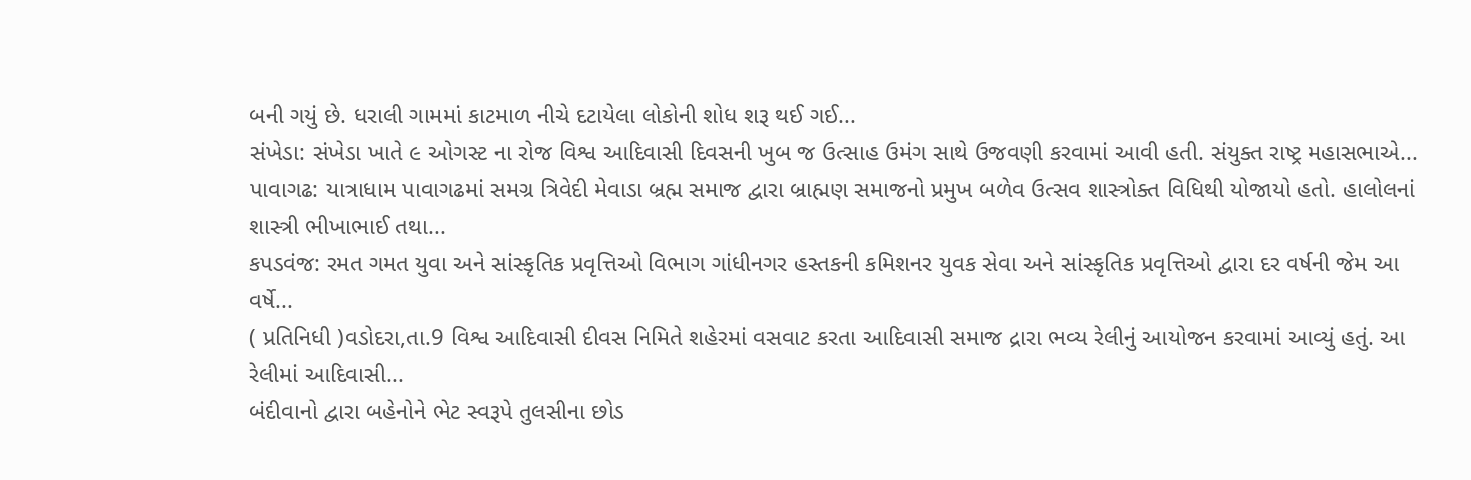બની ગયું છે. ધરાલી ગામમાં કાટમાળ નીચે દટાયેલા લોકોની શોધ શરૂ થઈ ગઈ...
સંખેડા: સંખેડા ખાતે ૯ ઓગસ્ટ ના રોજ વિશ્વ આદિવાસી દિવસની ખુબ જ ઉત્સાહ ઉમંગ સાથે ઉજવણી કરવામાં આવી હતી. સંયુક્ત રાષ્ટ્ર મહાસભાએ...
પાવાગઢ: યાત્રાધામ પાવાગઢમાં સમગ્ર ત્રિવેદી મેવાડા બ્રહ્મ સમાજ દ્વારા બ્રાહ્મણ સમાજનો પ્રમુખ બળેવ ઉત્સવ શાસ્ત્રોક્ત વિધિથી યોજાયો હતો. હાલોલનાં શાસ્ત્રી ભીખાભાઈ તથા...
કપડવંજ: રમત ગમત યુવા અને સાંસ્કૃતિક પ્રવૃત્તિઓ વિભાગ ગાંધીનગર હસ્તકની કમિશનર યુવક સેવા અને સાંસ્કૃતિક પ્રવૃત્તિઓ દ્વારા દર વર્ષની જેમ આ વર્ષે...
( પ્રતિનિધી )વડોદરા,તા.9 વિશ્વ આદિવાસી દીવસ નિમિતે શહેરમાં વસવાટ કરતા આદિવાસી સમાજ દ્રારા ભવ્ય રેલીનું આયોજન કરવામાં આવ્યું હતું. આ રેલીમાં આદિવાસી...
બંદીવાનો દ્વારા બહેનોને ભેટ સ્વરૂપે તુલસીના છોડ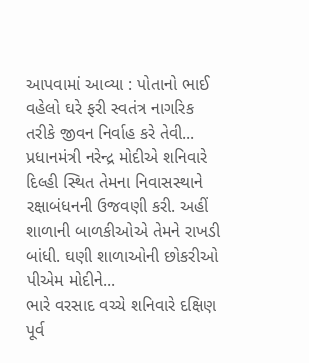આપવામાં આવ્યા : પોતાનો ભાઈ વહેલો ઘરે ફરી સ્વતંત્ર નાગરિક તરીકે જીવન નિર્વાહ કરે તેવી...
પ્રધાનમંત્રી નરેન્દ્ર મોદીએ શનિવારે દિલ્હી સ્થિત તેમના નિવાસસ્થાને રક્ષાબંધનની ઉજવણી કરી. અહીં શાળાની બાળકીઓએ તેમને રાખડી બાંધી. ઘણી શાળાઓની છોકરીઓ પીએમ મોદીને...
ભારે વરસાદ વચ્ચે શનિવારે દક્ષિણ પૂર્વ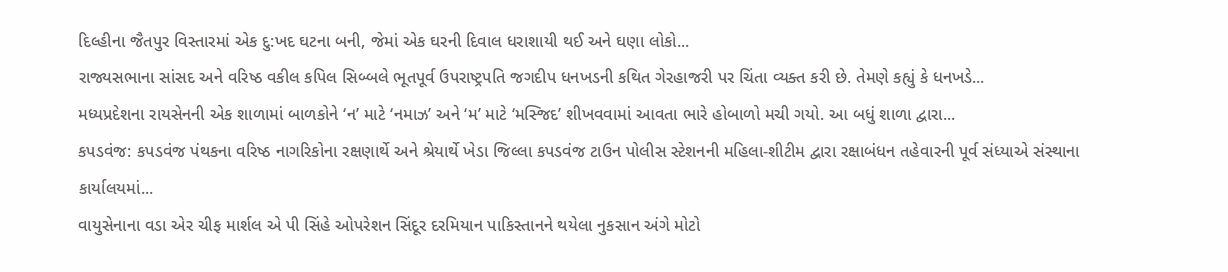દિલ્હીના જૈતપુર વિસ્તારમાં એક દુ:ખદ ઘટના બની, જેમાં એક ઘરની દિવાલ ધરાશાયી થઈ અને ઘણા લોકો...
રાજ્યસભાના સાંસદ અને વરિષ્ઠ વકીલ કપિલ સિબ્બલે ભૂતપૂર્વ ઉપરાષ્ટ્રપતિ જગદીપ ધનખડની કથિત ગેરહાજરી પર ચિંતા વ્યક્ત કરી છે. તેમણે કહ્યું કે ધનખડે...
મધ્યપ્રદેશના રાયસેનની એક શાળામાં બાળકોને ‘ન’ માટે ‘નમાઝ’ અને ‘મ’ માટે ‘મસ્જિદ’ શીખવવામાં આવતા ભારે હોબાળો મચી ગયો. આ બધું શાળા દ્વારા...
કપડવંજ: કપડવંજ પંથકના વરિષ્ઠ નાગરિકોના રક્ષણાર્થે અને શ્રેયાર્થે ખેડા જિલ્લા કપડવંજ ટાઉન પોલીસ સ્ટેશનની મહિલા-શીટીમ દ્વારા રક્ષાબંધન તહેવારની પૂર્વ સંધ્યાએ સંસ્થાના કાર્યાલયમાં...
વાયુસેનાના વડા એર ચીફ માર્શલ એ પી સિંહે ઓપરેશન સિંદૂર દરમિયાન પાકિસ્તાનને થયેલા નુકસાન અંગે મોટો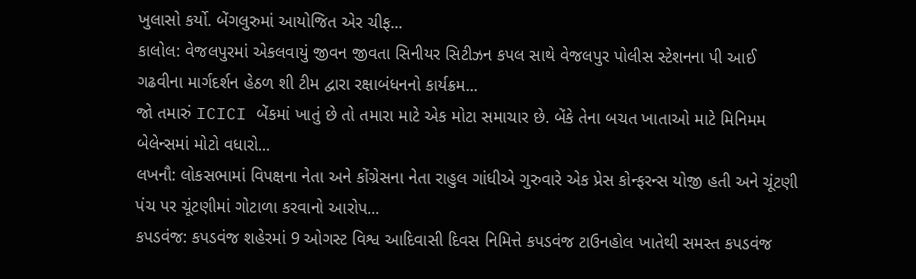ખુલાસો કર્યો. બેંગલુરુમાં આયોજિત એર ચીફ...
કાલોલ: વેજલપુરમાં એકલવાયું જીવન જીવતા સિનીયર સિટીઝન કપલ સાથે વેજલપુર પોલીસ સ્ટેશનના પી આઈ ગઢવીના માર્ગદર્શન હેઠળ શી ટીમ દ્વારા રક્ષાબંધનનો કાર્યક્રમ...
જો તમારું ICICI બેંકમાં ખાતું છે તો તમારા માટે એક મોટા સમાચાર છે. બેંકે તેના બચત ખાતાઓ માટે મિનિમમ બેલેન્સમાં મોટો વધારો...
લખનૌ: લોકસભામાં વિપક્ષના નેતા અને કોંગ્રેસના નેતા રાહુલ ગાંધીએ ગુરુવારે એક પ્રેસ કોન્ફરન્સ યોજી હતી અને ચૂંટણી પંચ પર ચૂંટણીમાં ગોટાળા કરવાનો આરોપ...
કપડવંજ: કપડવંજ શહેરમાં 9 ઓગસ્ટ વિશ્વ આદિવાસી દિવસ નિમિત્તે કપડવંજ ટાઉનહોલ ખાતેથી સમસ્ત કપડવંજ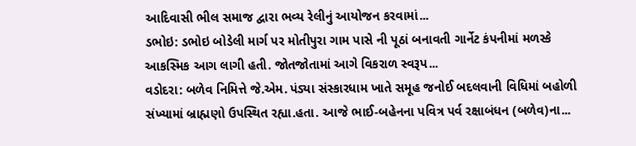આદિવાસી ભીલ સમાજ દ્વારા ભવ્ય રેલીનું આયોજન કરવામાં...
ડભોઇ: ડભોઇ બોડેલી માર્ગ પર મોતીપુરા ગામ પાસે ની પૂઠાં બનાવતી ગાર્નેટ કંપનીમાં મળસ્કે આકસ્મિક આગ લાગી હતી. જોતજોતામાં આગે વિકરાળ સ્વરૂપ...
વડોદરા: બળેવ નિમિત્તે જે.એમ. પંડ્યા સંસ્કારધામ ખાતે સમૂહ જનોઈ બદલવાની વિધિમાં બહોળી સંખ્યામાં બ્રાહ્મણો ઉપસ્થિત રહ્યા.હતા. આજે ભાઈ-બહેનના પવિત્ર પર્વ રક્ષાબંધન (બળેવ)ના...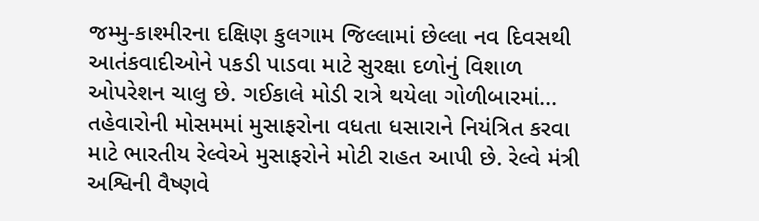જમ્મુ-કાશ્મીરના દક્ષિણ કુલગામ જિલ્લામાં છેલ્લા નવ દિવસથી આતંકવાદીઓને પકડી પાડવા માટે સુરક્ષા દળોનું વિશાળ ઓપરેશન ચાલુ છે. ગઈકાલે મોડી રાત્રે થયેલા ગોળીબારમાં...
તહેવારોની મોસમમાં મુસાફરોના વધતા ધસારાને નિયંત્રિત કરવા માટે ભારતીય રેલ્વેએ મુસાફરોને મોટી રાહત આપી છે. રેલ્વે મંત્રી અશ્વિની વૈષ્ણવે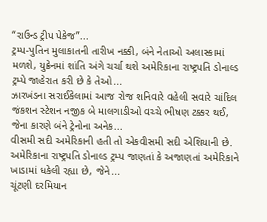“રાઉન્ડ ટ્રીપ પેકેજ”...
ટ્રમ્પ-પુતિન મુલાકાતની તારીખ નક્કી, બંને નેતાઓ અલાસ્કામાં મળશે, યુક્રેનમાં શાંતિ અંગે ચર્ચા થશે અમેરિકાના રાષ્ટ્રપતિ ડોનાલ્ડ ટ્રમ્પે જાહેરાત કરી છે કે તેઓ...
ઝારખંડના સરાઈકેલામાં આજ રોજ શનિવારે વહેલી સવારે ચાંદિલ જંકશન સ્ટેશન નજીક બે માલગાડીઓ વચ્ચે ભીષણ ટક્કર થઈ, જેના કારણે બંને ટ્રેનોના અનેક...
વીસમી સદી અમેરિકાની હતી તો એકવીસમી સદી એશિયાની છે. અમેરિકાના રાષ્ટ્રપતિ ડોનાલ્ડ ટ્રમ્પ જાણતાં કે અજાણતાં અમેરિકાને ખાડામાં ધકેલી રહ્યા છે, જેને...
ચૂંટણી દરમિયાન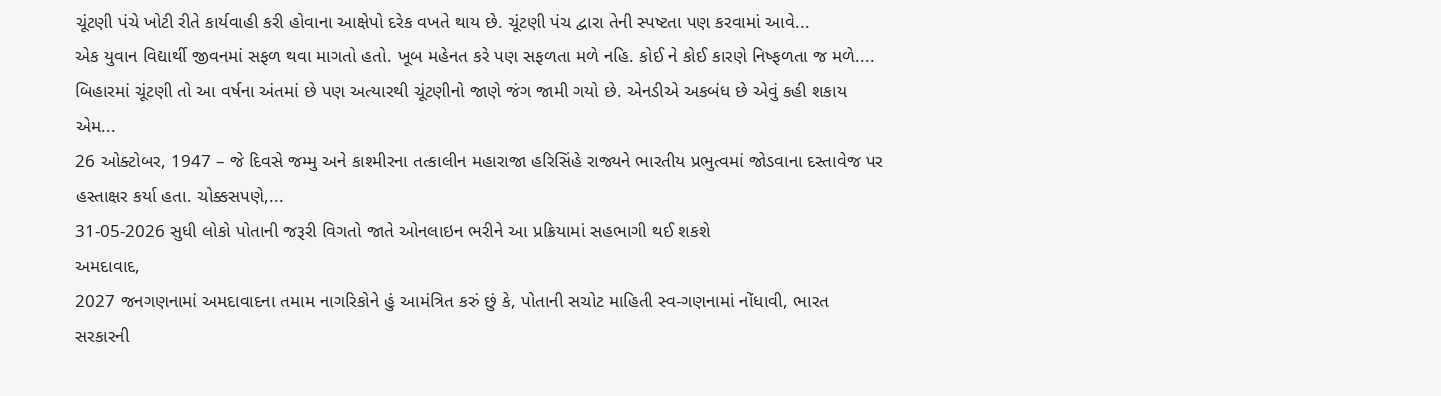ચૂંટણી પંચે ખોટી રીતે કાર્યવાહી કરી હોવાના આક્ષેપો દરેક વખતે થાય છે. ચૂંટણી પંચ દ્વારા તેની સ્પષ્ટતા પણ કરવામાં આવે...
એક યુવાન વિદ્યાર્થી જીવનમાં સફળ થવા માગતો હતો. ખૂબ મહેનત કરે પણ સફળતા મળે નહિ. કોઈ ને કોઈ કારણે નિષ્ફળતા જ મળે....
બિહારમાં ચૂંટણી તો આ વર્ષના અંતમાં છે પણ અત્યારથી ચૂંટણીનો જાણે જંગ જામી ગયો છે. એનડીએ અકબંધ છે એવું કહી શકાય એમ...
26 ઓક્ટોબર, 1947 – જે દિવસે જમ્મુ અને કાશ્મીરના તત્કાલીન મહારાજા હરિસિંહે રાજ્યને ભારતીય પ્રભુત્વમાં જોડવાના દસ્તાવેજ પર હસ્તાક્ષર કર્યા હતા. ચોક્કસપણે,...
31-05-2026 સુધી લોકો પોતાની જરૂરી વિગતો જાતે ઓનલાઇન ભરીને આ પ્રક્રિયામાં સહભાગી થઈ શકશે
અમદાવાદ,
2027 જનગણનામાં અમદાવાદના તમામ નાગરિકોને હું આમંત્રિત કરું છું કે, પોતાની સચોટ માહિતી સ્વ-ગણનામાં નોંધાવી, ભારત સરકારની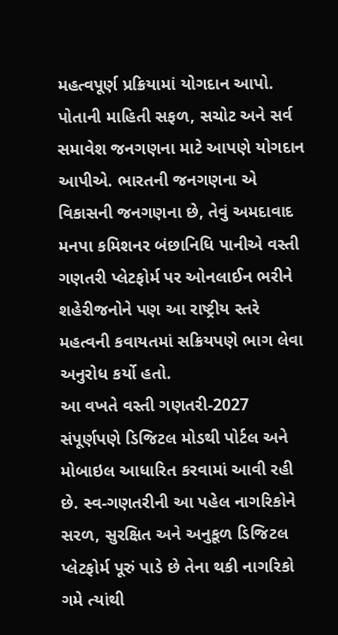મહત્વપૂર્ણ પ્રક્રિયામાં યોગદાન આપો. પોતાની માહિતી સફળ, સચોટ અને સર્વ સમાવેશ જનગણના માટે આપણે યોગદાન આપીએ. ભારતની જનગણના એ વિકાસની જનગણના છે, તેવું અમદાવાદ મનપા કમિશનર બંછાનિધિ પાનીએ વસ્તી ગણતરી પ્લેટફોર્મ પર ઓનલાઈન ભરીને શહેરીજનોને પણ આ રાષ્ટ્રીય સ્તરે મહત્વની કવાયતમાં સક્રિયપણે ભાગ લેવા અનુરોધ કર્યો હતો.
આ વખતે વસ્તી ગણતરી-2027 સંપૂર્ણપણે ડિજિટલ મોડથી પોર્ટલ અને મોબાઇલ આધારિત કરવામાં આવી રહી છે. સ્વ-ગણતરીની આ પહેલ નાગરિકોને સરળ, સુરક્ષિત અને અનુકૂળ ડિજિટલ પ્લેટફોર્મ પૂરું પાડે છે તેના થકી નાગરિકો ગમે ત્યાંથી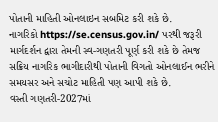પોતાની માહિતી ઓનલાઇન સબમિટ કરી શકે છે.
નાગરિકો https://se.census.gov.in/ પરથી જરૂરી માર્ગદર્શન દ્વારા તેમની સ્વ-ગણતરી પૂર્ણ કરી શકે છે તેમજ સક્રિય નાગરિક ભાગીદારીથી પોતાની વિગતો ઓનલાઈન ભરીને સમયસર અને સચોટ માહિતી પણ આપી શકે છે.
વસ્તી ગણતરી-2027માં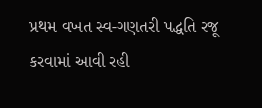પ્રથમ વખત સ્વ-ગણતરી પદ્ધતિ રજૂ કરવામાં આવી રહી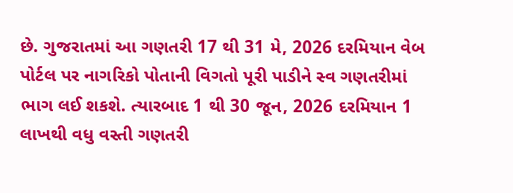છે. ગુજરાતમાં આ ગણતરી 17 થી 31 મે, 2026 દરમિયાન વેબ પોર્ટલ પર નાગરિકો પોતાની વિગતો પૂરી પાડીને સ્વ ગણતરીમાં ભાગ લઈ શકશે. ત્યારબાદ 1 થી 30 જૂન, 2026 દરમિયાન 1 લાખથી વધુ વસ્તી ગણતરી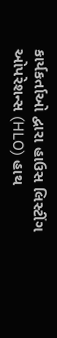કાર્યકર્તાઓ દ્વારા હાઉસ લિસ્ટીંગ ઓપરેશન્સ (HLO) હાથ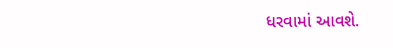ધરવામાં આવશે.